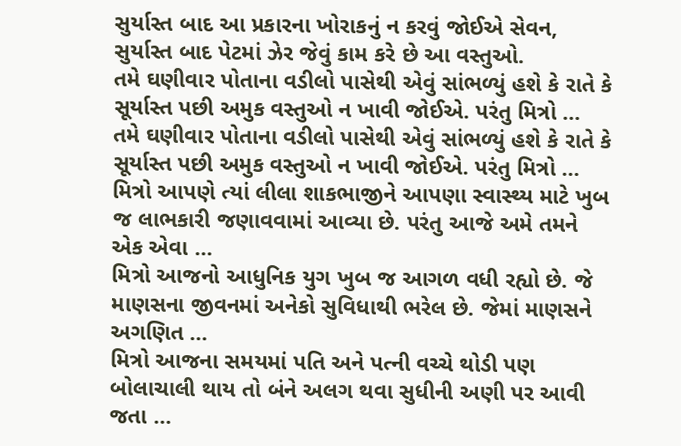સુર્યાસ્ત બાદ આ પ્રકારના ખોરાકનું ન કરવું જોઈએ સેવન, સુર્યાસ્ત બાદ પેટમાં ઝેર જેવું કામ કરે છે આ વસ્તુઓ.
તમે ઘણીવાર પોતાના વડીલો પાસેથી એવું સાંભળ્યું હશે કે રાતે કે સૂર્યાસ્ત પછી અમુક વસ્તુઓ ન ખાવી જોઈએ. પરંતુ મિત્રો ...
તમે ઘણીવાર પોતાના વડીલો પાસેથી એવું સાંભળ્યું હશે કે રાતે કે સૂર્યાસ્ત પછી અમુક વસ્તુઓ ન ખાવી જોઈએ. પરંતુ મિત્રો ...
મિત્રો આપણે ત્યાં લીલા શાકભાજીને આપણા સ્વાસ્થ્ય માટે ખુબ જ લાભકારી જણાવવામાં આવ્યા છે. પરંતુ આજે અમે તમને એક એવા ...
મિત્રો આજનો આધુનિક યુગ ખુબ જ આગળ વધી રહ્યો છે. જે માણસના જીવનમાં અનેકો સુવિધાથી ભરેલ છે. જેમાં માણસને અગણિત ...
મિત્રો આજના સમયમાં પતિ અને પત્ની વચ્ચે થોડી પણ બોલાચાલી થાય તો બંને અલગ થવા સુધીની અણી પર આવી જતા ...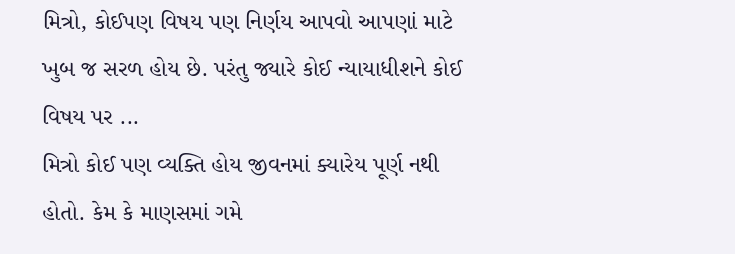મિત્રો, કોઈપણ વિષય પણ નિર્ણય આપવો આપણાં માટે ખુબ જ સરળ હોય છે. પરંતુ જ્યારે કોઈ ન્યાયાધીશને કોઈ વિષય પર ...
મિત્રો કોઈ પણ વ્યક્તિ હોય જીવનમાં ક્યારેય પૂર્ણ નથી હોતો. કેમ કે માણસમાં ગમે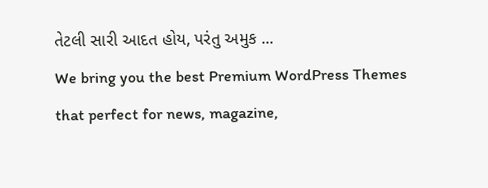તેટલી સારી આદત હોય, પરંતુ અમુક ...
We bring you the best Premium WordPress Themes that perfect for news, magazine,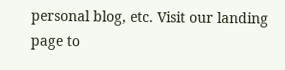personal blog, etc. Visit our landing page to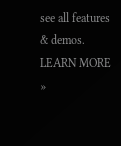see all features & demos.
LEARN MORE »